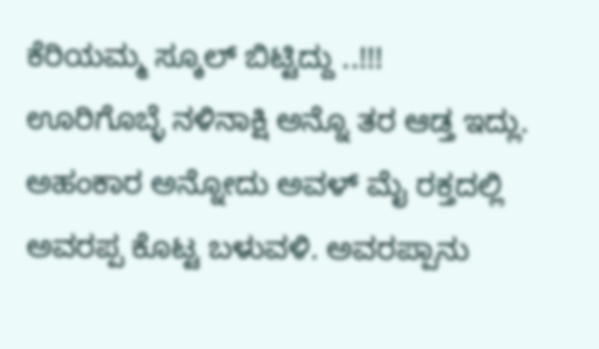ಕೆರಿಯಮ್ಮ ಸ್ಕೂಲ್ ಬಿಟ್ಟಿದ್ದು ..!!!
ಊರಿಗೊಬ್ಳೆ ನಳಿನಾಕ್ಷಿ ಅನ್ನೊ ತರ ಆಡ್ತ ಇದ್ಲು. ಅಹಂಕಾರ ಅನ್ನೋದು ಅವಳ್ ಮೈ ರಕ್ತದಲ್ಲಿ ಅವರಪ್ಪ ಕೊಟ್ಟ ಬಳುವಳಿ. ಅವರಪ್ಪಾನು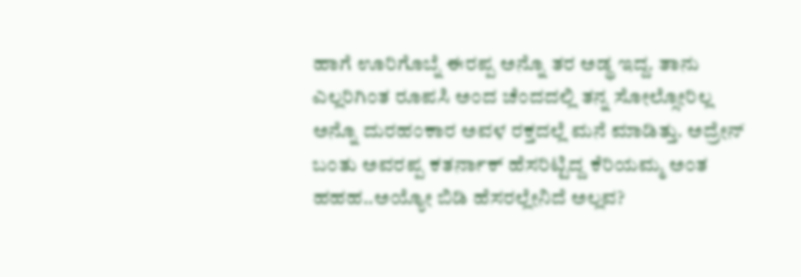ಹಾಗೆ ಊರಿಗೊಬ್ನೆ ಈರಪ್ಪ ಅನ್ನೊ ತರ ಅಡ್ಥ ಇದ್ದ. ತಾನು ಎಲ್ಲರಿಗಿಂತ ರೂಪಸಿ ಅಂದ ಚೆಂದದಲ್ಲಿ ತನ್ನ ಸೋಲ್ಸೋರಿಲ್ಲ ಅನ್ನೊ ದುರಹಂಕಾರ ಅವಳ ರಕ್ತದಲ್ಲೆ ಮನೆ ಮಾಡಿತ್ತು. ಅದ್ರೇನ್ ಬಂತು ಅವರಪ್ಪ ಕತರ್ನಾಕ್ ಹೆಸರಿಟ್ಟಿದ್ದ ಕೆರಿಯಮ್ಮ ಅಂತ ಹಹಹ..ಅಯ್ಯೋ ಬಿಡಿ ಹೆಸರಲ್ಲೇನಿದೆ ಅಲ್ಲವ?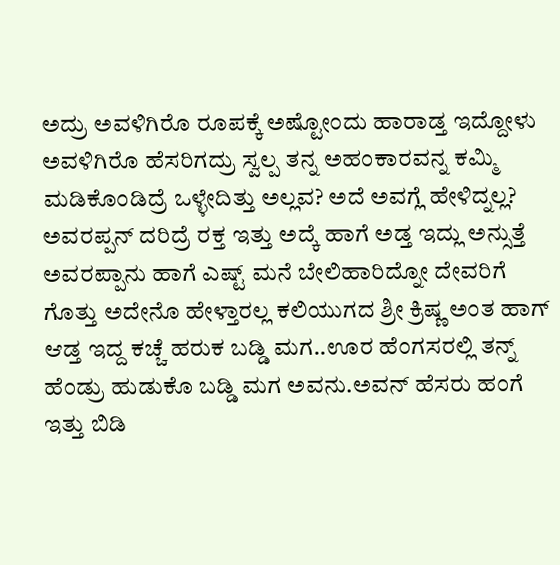ಅದ್ರು ಅವಳಿಗಿರೊ ರೂಪಕ್ಕೆ ಅಷ್ಟೋಂದು ಹಾರಾಡ್ತ ಇದ್ದೋಳು ಅವಳಿಗಿರೊ ಹೆಸರಿಗದ್ರು ಸ್ವಲ್ಪ ತನ್ನ ಅಹಂಕಾರವನ್ನ ಕಮ್ಮಿ ಮಡಿಕೊಂಡಿದ್ರೆ ಒಳ್ಳೇದಿತ್ತು ಅಲ್ಲವ? ಅದೆ ಅವಗ್ಲೆ ಹೇಳಿದ್ನಲ್ಲ? ಅವರಪ್ಪನ್ ದರಿದ್ರೆ ರಕ್ತ ಇತ್ತು ಅದ್ಕೆ ಹಾಗೆ ಅಡ್ತ ಇದ್ಲು ಅನ್ಸುತ್ತೆ ಅವರಪ್ಪಾನು ಹಾಗೆ ಎಷ್ಟ್ ಮನೆ ಬೇಲಿಹಾರಿದ್ನೋ ದೇವರಿಗೆ ಗೊತ್ತು ಅದೇನೊ ಹೇಳ್ತಾರಲ್ಲ ಕಲಿಯುಗದ ಶ್ರೀ ಕ್ರಿಷ್ಣ ಅಂತ ಹಾಗ್ ಆಡ್ತ ಇದ್ದ ಕಚ್ಚೆ ಹರುಕ ಬಡ್ಡಿ ಮಗ..ಊರ ಹೆಂಗಸರಲ್ಲಿ ತನ್ನ್ ಹೆಂಡ್ರು ಹುಡುಕೊ ಬಡ್ಡಿ ಮಗ ಅವನು.ಅವನ್ ಹೆಸರು ಹಂಗೆ ಇತ್ತು ಬಿಡಿ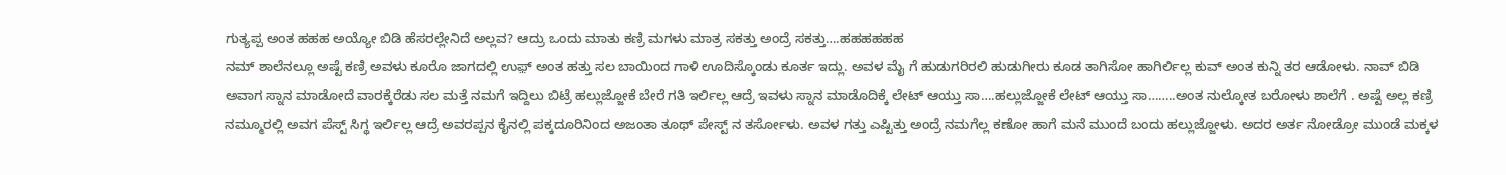ಗುತ್ಯಪ್ಪ ಅಂತ ಹಹಹ ಅಯ್ಯೋ ಬಿಡಿ ಹೆಸರಲ್ಲೇನಿದೆ ಅಲ್ಲವ? ಆದ್ರು ಒಂದು ಮಾತು ಕಣ್ರಿ ಮಗಳು ಮಾತ್ರ ಸಕತ್ತು ಅಂದ್ರೆ ಸಕತ್ತು….ಹಹಹಹಹಹ
ನಮ್ ಶಾಲೆನಲ್ಲೂ ಅಷ್ಟೆ ಕಣ್ರಿ ಅವಳು ಕೂರೊ ಜಾಗದಲ್ಲಿ ಉಫ಼್ ಅಂತ ಹತ್ತು ಸಲ ಬಾಯಿಂದ ಗಾಳಿ ಊದಿಸ್ಕೊಂಡು ಕೂರ್ತ ಇದ್ಲು. ಅವಳ ಮೈ ಗೆ ಹುಡುಗರಿರಲಿ ಹುಡುಗೀರು ಕೂಡ ತಾಗಿಸೋ ಹಾಗಿರ್ಲಿಲ್ಲ ಕುವ್ ಅಂತ ಕುನ್ನಿ ತರ ಆಡೋಳು. ನಾವ್ ಬಿಡಿ ಅವಾಗ ಸ್ನಾನ ಮಾಡೋದೆ ವಾರಕ್ಕೆರೆಡು ಸಲ ಮತ್ತೆ ನಮಗೆ ಇದ್ದಿಲು ಬಿಟ್ರೆ ಹಲ್ಲುಜ್ಜೋಕೆ ಬೇರೆ ಗತಿ ಇರ್ಲಿಲ್ಲ ಆದ್ರೆ ಇವಳು ಸ್ನಾನ ಮಾಡೊದಿಕ್ಕೆ ಲೇಟ್ ಆಯ್ತು ಸಾ….ಹಲ್ಲುಜ್ಜೋಕೆ ಲೇಟ್ ಆಯ್ತು ಸಾ……..ಅಂತ ನುಲ್ಕೋತ ಬರೋಳು ಶಾಲೆಗೆ . ಅಷ್ಟೆ ಅಲ್ಲ ಕಣ್ರಿ ನಮ್ಮೂರಲ್ಲಿ ಅವಗ ಪೆಸ್ಟ್ ಸಿಗ್ಥ ಇರ್ಲಿಲ್ಲ ಆದ್ರೆ ಅವರಪ್ಪನ ಕೈನಲ್ಲಿ ಪಕ್ಕದೂರಿನಿಂದ ಅಜಂತಾ ತೂಥ್ ಪೇಸ್ಟ್ ನ ತರ್ಸೋಳು. ಅವಳ ಗತ್ತು ಎಷ್ಟಿತ್ತು ಅಂದ್ರೆ ನಮಗೆಲ್ಲ ಕಣೋ ಹಾಗೆ ಮನೆ ಮುಂದೆ ಬಂದು ಹಲ್ಲುಜ್ಜೋಳು. ಅದರ ಅರ್ತ ನೋಡ್ರೋ ಮುಂಡೆ ಮಕ್ಕಳ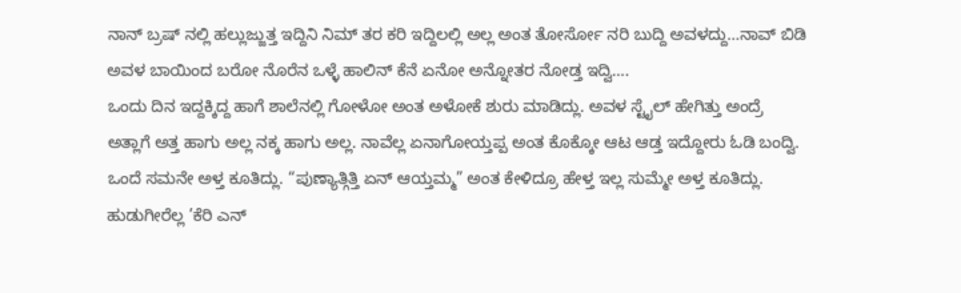ನಾನ್ ಬ್ರಷ್ ನಲ್ಲಿ ಹಲ್ಲುಜ್ಜುತ್ತ ಇದ್ದಿನಿ ನಿಮ್ ತರ ಕರಿ ಇದ್ದಿಲಲ್ಲಿ ಅಲ್ಲ ಅಂತ ತೋರ್ಸೋ ನರಿ ಬುದ್ದಿ ಅವಳದ್ದು…ನಾವ್ ಬಿಡಿ ಅವಳ ಬಾಯಿಂದ ಬರೋ ನೊರೆನ ಒಳ್ಳೆ ಹಾಲಿನ್ ಕೆನೆ ಏನೋ ಅನ್ನೋತರ ನೋಡ್ತ ಇದ್ವಿ….
ಒಂದು ದಿನ ಇದ್ದಕ್ಕಿದ್ದ ಹಾಗೆ ಶಾಲೆನಲ್ಲಿ ಗೋಳೋ ಅಂತ ಅಳೋಕೆ ಶುರು ಮಾಡಿದ್ಲು. ಅವಳ ಸ್ಟೈಲ್ ಹೇಗಿತ್ತು ಅಂದ್ರೆ ಅತ್ಲಾಗೆ ಅತ್ತ ಹಾಗು ಅಲ್ಲ ನಕ್ಕ ಹಾಗು ಅಲ್ಲ. ನಾವೆಲ್ಲ ಏನಾಗೋಯ್ತಪ್ಪ ಅಂತ ಕೊಕ್ಕೋ ಆಟ ಆಡ್ತ ಇದ್ದೋರು ಓಡಿ ಬಂದ್ವಿ. ಒಂದೆ ಸಮನೇ ಅಳ್ತ ಕೂತಿದ್ಲು. “ಪುಣ್ಯಾತ್ಗಿತ್ತಿ ಏನ್ ಆಯ್ತಮ್ಮ” ಅಂತ ಕೇಳಿದ್ರೂ ಹೇಳ್ತ ಇಲ್ಲ ಸುಮ್ಮೇ ಅಳ್ತ ಕೂತಿದ್ಲು. ಹುಡುಗೀರೆಲ್ಲ ’ಕೆರಿ ಎನ್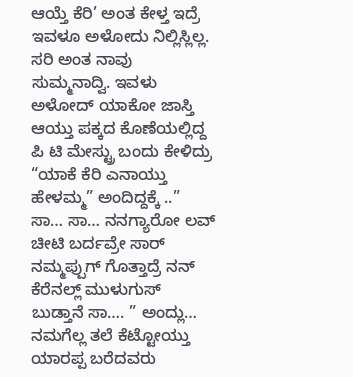ಆಯ್ತೆ ಕೆರಿ’ ಅಂತ ಕೇಳ್ತ ಇದ್ರೆ ಇವಳೂ ಅಳೋದು ನಿಲ್ಲಿಸ್ಲಿಲ್ಲ. ಸರಿ ಅಂತ ನಾವು ಸುಮ್ಮನಾದ್ವಿ. ಇವಳು ಅಳೋದ್ ಯಾಕೋ ಜಾಸ್ತಿ ಆಯ್ತು ಪಕ್ಕದ ಕೊಣೆಯಲ್ಲಿದ್ದ ಪಿ ಟಿ ಮೇಸ್ಟ್ರು ಬಂದು ಕೇಳಿದ್ರು “ಯಾಕೆ ಕೆರಿ ಎನಾಯ್ತು ಹೇಳಮ್ಮ” ಅಂದಿದ್ದಕ್ಕೆ ..” ಸಾ… ಸಾ… ನನಗ್ಯಾರೋ ಲವ್ ಚೀಟಿ ಬರ್ದವ್ರೇ ಸಾರ್ ನಮ್ಮಪ್ಪುಗ್ ಗೊತ್ತಾದ್ರೆ ನನ್ ಕೆರೆನಲ್ಲ್ ಮುಳುಗುಸ್ ಬುಡ್ತಾನೆ ಸಾ…. ” ಅಂದ್ಲು… ನಮಗೆಲ್ಲ ತಲೆ ಕೆಟ್ಟೋಯ್ತು ಯಾರಪ್ಪ ಬರೆದವರು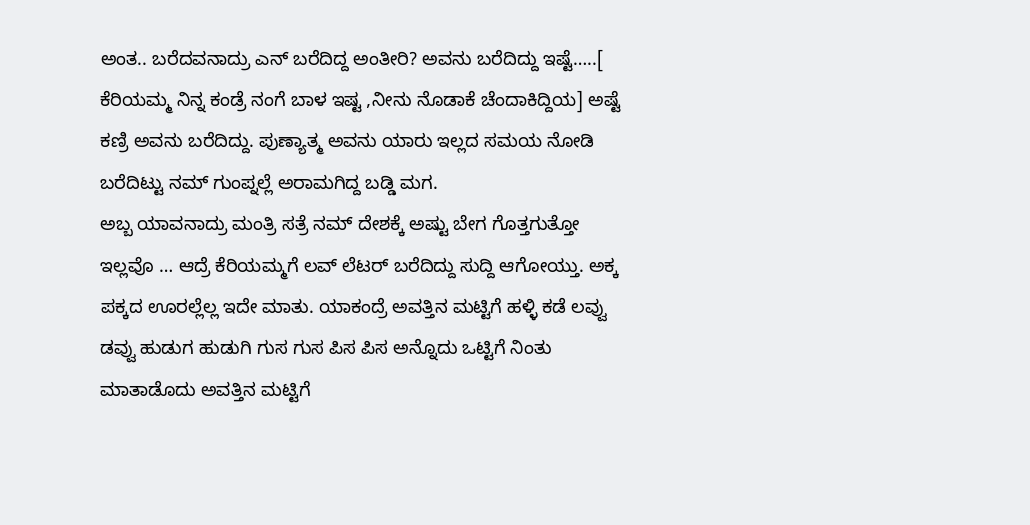ಅಂತ.. ಬರೆದವನಾದ್ರು ಎನ್ ಬರೆದಿದ್ದ ಅಂತೀರಿ? ಅವನು ಬರೆದಿದ್ದು ಇಷ್ಟೆ…..[ ಕೆರಿಯಮ್ಮ ನಿನ್ನ ಕಂಡ್ರೆ ನಂಗೆ ಬಾಳ ಇಷ್ಟ ,ನೀನು ನೊಡಾಕೆ ಚೆಂದಾಕಿದ್ದಿಯ] ಅಷ್ಟೆ ಕಣ್ರಿ ಅವನು ಬರೆದಿದ್ದು. ಪುಣ್ಯಾತ್ಮ ಅವನು ಯಾರು ಇಲ್ಲದ ಸಮಯ ನೋಡಿ ಬರೆದಿಟ್ಟು ನಮ್ ಗುಂಪ್ನಲ್ಲೆ ಅರಾಮಗಿದ್ದ ಬಡ್ಡಿ ಮಗ.
ಅಬ್ಬ ಯಾವನಾದ್ರು ಮಂತ್ರಿ ಸತ್ರೆ ನಮ್ ದೇಶಕ್ಕೆ ಅಷ್ಟು ಬೇಗ ಗೊತ್ತಗುತ್ತೋ ಇಲ್ಲವೊ … ಆದ್ರೆ ಕೆರಿಯಮ್ಮಗೆ ಲವ್ ಲೆಟರ್ ಬರೆದಿದ್ದು ಸುದ್ದಿ ಆಗೋಯ್ತು. ಅಕ್ಕ ಪಕ್ಕದ ಊರಲ್ಲೆಲ್ಲ ಇದೇ ಮಾತು. ಯಾಕಂದ್ರೆ ಅವತ್ತಿನ ಮಟ್ಟಿಗೆ ಹಳ್ಳಿ ಕಡೆ ಲವ್ವು ಡವ್ವು ಹುಡುಗ ಹುಡುಗಿ ಗುಸ ಗುಸ ಪಿಸ ಪಿಸ ಅನ್ನೊದು ಒಟ್ಟಿಗೆ ನಿಂತು ಮಾತಾಡೊದು ಅವತ್ತಿನ ಮಟ್ಟಿಗೆ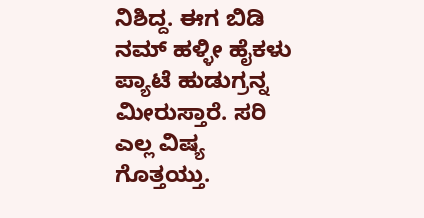ನಿಶಿದ್ದ. ಈಗ ಬಿಡಿ ನಮ್ ಹಳ್ಳೀ ಹೈಕಳು ಪ್ಯಾಟೆ ಹುಡುಗ್ರನ್ನ ಮೀರುಸ್ತಾರೆ. ಸರಿ ಎಲ್ಲ ವಿಷ್ಯ ಗೊತ್ತಯ್ತು.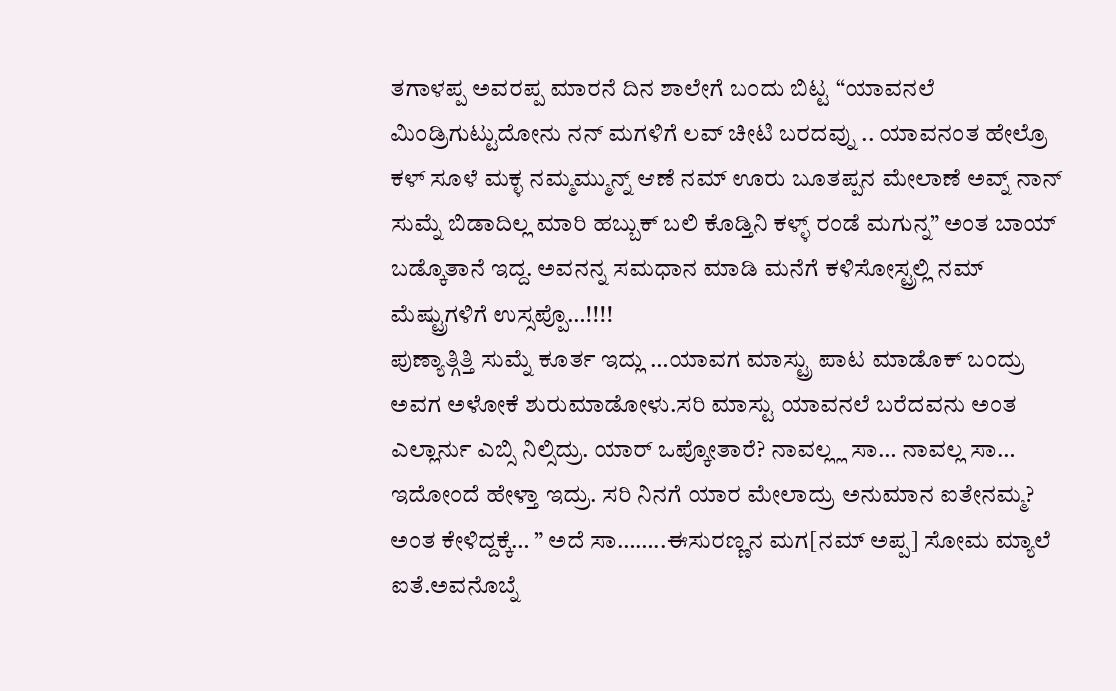ತಗಾಳಪ್ಪ ಅವರಪ್ಪ ಮಾರನೆ ದಿನ ಶಾಲೇಗೆ ಬಂದು ಬಿಟ್ಟ “ಯಾವನಲೆ ಮಿಂಡ್ರಿಗುಟ್ಟುದೋನು ನನ್ ಮಗಳಿಗೆ ಲವ್ ಚೀಟಿ ಬರದವ್ನು .. ಯಾವನಂತ ಹೇಲ್ರೊ ಕಳ್ ಸೂಳೆ ಮಕ್ಳ ನಮ್ಮಮ್ಮುನ್ನ್ ಆಣೆ ನಮ್ ಊರು ಬೂತಪ್ಪನ ಮೇಲಾಣೆ ಅವ್ನ್ ನಾನ್ ಸುಮ್ನೆ ಬಿಡಾದಿಲ್ಲ ಮಾರಿ ಹಬ್ಬುಕ್ ಬಲಿ ಕೊಡ್ತಿನಿ ಕಳ್ಳ್ ರಂಡೆ ಮಗುನ್ನ” ಅಂತ ಬಾಯ್ ಬಡ್ಕೊತಾನೆ ಇದ್ದ. ಅವನನ್ನ ಸಮಧಾನ ಮಾಡಿ ಮನೆಗೆ ಕಳಿಸೋಸ್ಟ್ರಲ್ಲಿ ನಮ್ ಮೆಷ್ಟ್ರುಗಳಿಗೆ ಉಸ್ಸಪ್ಪೊ…!!!!
ಪುಣ್ಯಾತ್ಗಿತ್ತಿ ಸುಮ್ನೆ ಕೂರ್ತ ಇದ್ಲು …ಯಾವಗ ಮಾಸ್ಟ್ರು ಪಾಟ ಮಾಡೊಕ್ ಬಂದ್ರು ಅವಗ ಅಳೋಕೆ ಶುರುಮಾಡೋಳು.ಸರಿ ಮಾಸ್ಟು ಯಾವನಲೆ ಬರೆದವನು ಅಂತ ಎಲ್ಲಾರ್ನು ಎಬ್ಸಿ ನಿಲ್ಸಿದ್ರು. ಯಾರ್ ಒಪ್ಕೋತಾರೆ? ನಾವಲ್ಲ್ಲ ಸಾ… ನಾವಲ್ಲ ಸಾ… ಇದೋಂದೆ ಹೇಳ್ತಾ ಇದ್ರು. ಸರಿ ನಿನಗೆ ಯಾರ ಮೇಲಾದ್ರು ಅನುಮಾನ ಐತೇನಮ್ಮ? ಅಂತ ಕೇಳಿದ್ದಕ್ಕೆ… ” ಅದೆ ಸಾ……..ಈಸುರಣ್ಣನ ಮಗ[ನಮ್ ಅಪ್ಪ] ಸೋಮ ಮ್ಯಾಲೆ ಐತೆ.ಅವನೊಬ್ನೆ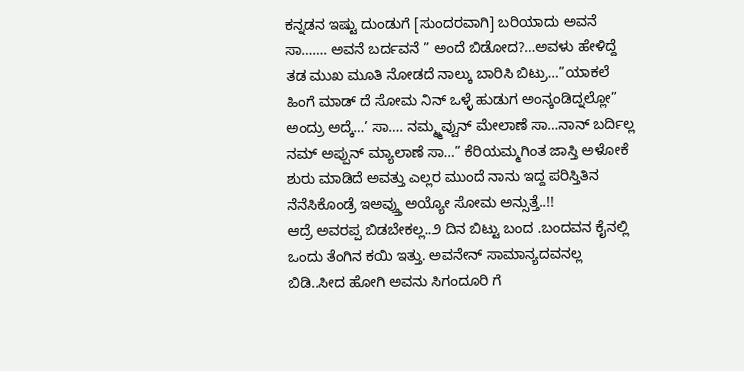ಕನ್ನಡನ ಇಷ್ಟು ದುಂಡುಗೆ [ಸುಂದರವಾಗಿ] ಬರಿಯಾದು ಅವನೆ ಸಾ……. ಅವನೆ ಬರ್ದವನೆ ” ಅಂದೆ ಬಿಡೋದ?…ಅವಳು ಹೇಳಿದ್ದೆ ತಡ ಮುಖ ಮೂತಿ ನೋಡದೆ ನಾಲ್ಕು ಬಾರಿಸಿ ಬಿಟ್ರು…”ಯಾಕಲೆ ಹಿಂಗೆ ಮಾಡ್ ದೆ ಸೋಮ ನಿನ್ ಒಳ್ಳೆ ಹುಡುಗ ಅಂನ್ಕಂಡಿದ್ನಲ್ಲೋ” ಅಂದ್ರು ಅದ್ಕೆ…’ ಸಾ…. ನಮ್ಮ್ಮವ್ವುನ್ ಮೇಲಾಣೆ ಸಾ…ನಾನ್ ಬರ್ದಿಲ್ಲ ನಮ್ ಅಪ್ಪುನ್ ಮ್ಯಾಲಾಣೆ ಸಾ…” ಕೆರಿಯಮ್ಮಗಿಂತ ಜಾಸ್ತಿ ಅಳೋಕೆ ಶುರು ಮಾಡಿದೆ ಅವತ್ತು ಎಲ್ಲರ ಮುಂದೆ ನಾನು ಇದ್ದ ಪರಿಸ್ತಿತಿನ ನೆನೆಸಿಕೊಂಡ್ರೆ ಇಅವ್ತ್ತು ಅಯ್ಯೋ ಸೋಮ ಅನ್ಸುತ್ತೆ..!!
ಆದ್ರೆ ಅವರಪ್ಪ ಬಿಡಬೇಕಲ್ಲ..೨ ದಿನ ಬಿಟ್ಟು ಬಂದ .ಬಂದವನ ಕೈನಲ್ಲಿ ಒಂದು ತೆಂಗಿನ ಕಯಿ ಇತ್ತು. ಅವನೇನ್ ಸಾಮಾನ್ಯದವನಲ್ಲ ಬಿಡಿ..ಸೀದ ಹೋಗಿ ಅವನು ಸಿಗಂದೂರಿ ಗೆ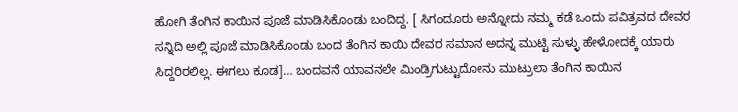ಹೋಗಿ ತೆಂಗಿನ ಕಾಯಿನ ಪೂಜೆ ಮಾಡಿಸಿಕೊಂಡು ಬಂದಿದ್ದ. [ ಸಿಗಂದೂರು ಅನ್ನೋದು ನಮ್ಮ ಕಡೆ ಒಂದು ಪವಿತ್ರವದ ದೇವರ ಸನ್ನಿದಿ ಅಲ್ಲಿ ಪೂಜೆ ಮಾಡಿಸಿಕೊಂಡು ಬಂದ ತೆಂಗಿನ ಕಾಯಿ ದೇವರ ಸಮಾನ ಅದನ್ನ ಮುಟ್ಟಿ ಸುಳ್ಳು ಹೇಳೋದಕ್ಕೆ ಯಾರು ಸಿದ್ದರಿರಲಿಲ್ಲ. ಈಗಲು ಕೂಡ]… ಬಂದವನೆ ಯಾವನಲೇ ಮಿಂಡ್ರಿಗುಟ್ಟುದೋನು ಮುಟ್ರುಲಾ ತೆಂಗಿನ ಕಾಯಿನ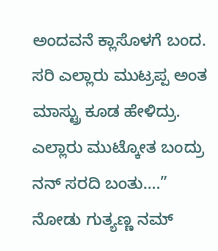ಅಂದವನೆ ಕ್ಲಾಸೊಳಗೆ ಬಂದ. ಸರಿ ಎಲ್ಲಾರು ಮುಟ್ರಪ್ಪ ಅಂತ ಮಾಸ್ಟ್ರು ಕೂಡ ಹೇಳಿದ್ರು. ಎಲ್ಲಾರು ಮುಟ್ಕೋತ ಬಂದ್ರು ನನ್ ಸರದಿ ಬಂತು….” ನೋಡು ಗುತ್ಯಣ್ಣ ನಮ್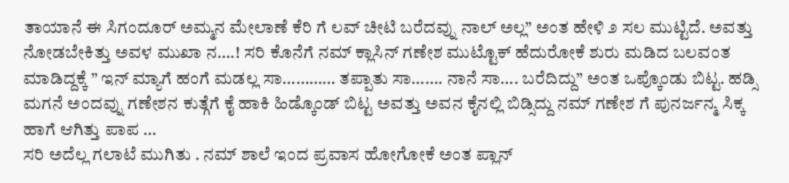ತಾಯಾನೆ ಈ ಸಿಗಂದೂರ್ ಅಮ್ಮನ ಮೇಲಾಣೆ ಕೆರಿ ಗೆ ಲವ್ ಚೀಟಿ ಬರೆದವ್ನು ನಾಲ್ ಅಲ್ಲ” ಅಂತ ಹೇಳಿ ೨ ಸಲ ಮುಟ್ಟಿದೆ. ಅವತ್ತು ನೋಡಬೇಕಿತ್ತು ಅವಳ ಮುಖಾ ನ….! ಸರಿ ಕೊನೆಗೆ ನಮ್ ಕ್ಲಾಸಿನ್ ಗಣೇಶ ಮುಟ್ಟೊಕ್ ಹೆದುರೋಕೆ ಶುರು ಮಡಿದ ಬಲವಂತ ಮಾಡಿದ್ದಕ್ಕೆ ” ಇನ್ ಮ್ಯಾಗೆ ಹಂಗೆ ಮಡಲ್ಲ ಸಾ………… ತಪ್ಪಾತು ಸಾ……. ನಾನೆ ಸಾ…. ಬರೆದಿದ್ದು” ಅಂತ ಒಪ್ಕೊಂಡು ಬಿಟ್ಟ. ಹಡ್ಸಿ ಮಗನೆ ಅಂದವ್ನು ಗಣೇಶನ ಕುತ್ಗೆಗೆ ಕೈ ಹಾಕಿ ಹಿಡ್ಕೊಂಡ್ ಬಿಟ್ಟ ಅವತ್ತು ಅವನ ಕೈನಲ್ಲಿ ಬಿಡ್ಸಿದ್ದು ನಮ್ ಗಣೇಶ ಗೆ ಪುನರ್ಜನ್ಮ ಸಿಕ್ಕ ಹಾಗೆ ಆಗಿತ್ತು ಪಾಪ …
ಸರಿ ಅದೆಲ್ಲ ಗಲಾಟೆ ಮುಗಿತು . ನಮ್ ಶಾಲೆ ಇಂದ ಪ್ರವಾಸ ಹೋಗೋಕೆ ಅಂತ ಪ್ಲಾನ್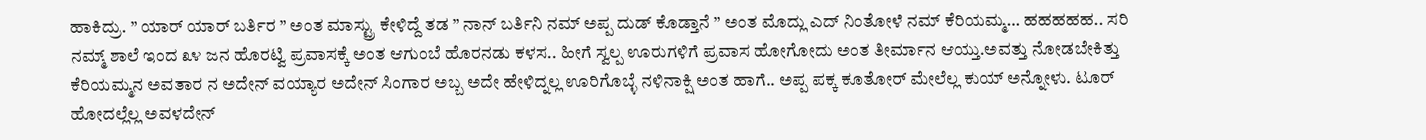ಹಾಕಿದ್ರು. ” ಯಾರ್ ಯಾರ್ ಬರ್ತಿರ ” ಅಂತ ಮಾಸ್ಟ್ರು ಕೇಳಿದ್ದೆ ತಡ ” ನಾನ್ ಬರ್ತಿನಿ ನಮ್ ಅಪ್ಪ ದುಡ್ ಕೊಡ್ತಾನೆ ” ಅಂತ ಮೊದ್ಲು ಎದ್ ನಿಂತೋಳೆ ನಮ್ ಕೆರಿಯಮ್ಮ… ಹಹಹಹಹ.. ಸರಿ ನಮ್ಮ್ ಶಾಲೆ ಇಂದ ೩೪ ಜನ ಹೊರಟ್ವಿ ಪ್ರವಾಸಕ್ಕೆ ಅಂತ ಆಗುಂಬೆ ಹೊರನಡು ಕಳಸ.. ಹೀಗೆ ಸ್ವಲ್ಪ ಊರುಗಳಿಗೆ ಪ್ರವಾಸ ಹೋಗೋದು ಅಂತ ತೀರ್ಮಾನ ಆಯ್ತು.ಅವತ್ತು ನೋಡಬೇಕಿತ್ತು ಕೆರಿಯಮ್ಮನ ಅವತಾರ ನ ಅದೇನ್ ವಯ್ಯಾರ ಅದೇನ್ ಸಿಂಗಾರ ಅಬ್ಬ ಅದೇ ಹೇಳಿದ್ನಲ್ಲ ಊರಿಗೊಬ್ಳೆ ನಳಿನಾಕ್ಷಿ ಅಂತ ಹಾಗೆ.. ಅಪ್ಪ ಪಕ್ಕ ಕೂತೋರ್ ಮೇಲೆಲ್ಲ ಕುಯ್ ಅನ್ನೋಳು. ಟೂರ್ ಹೋದಲ್ಲೆಲ್ಲ ಅವಳದೇನ್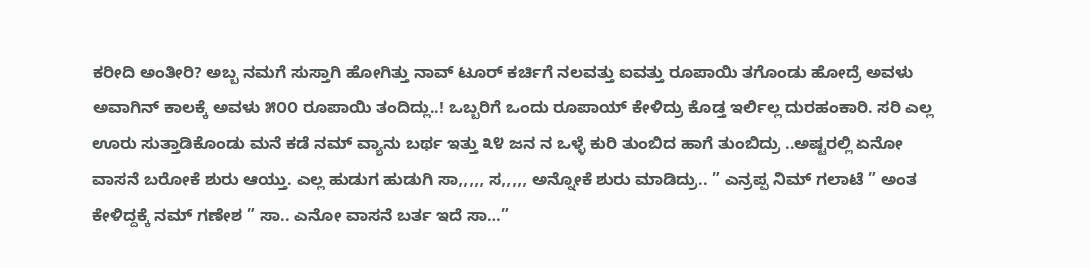ಕರೀದಿ ಅಂತೀರಿ? ಅಬ್ಬ ನಮಗೆ ಸುಸ್ತಾಗಿ ಹೋಗಿತ್ತು ನಾವ್ ಟೂರ್ ಕರ್ಚಿಗೆ ನಲವತ್ತು ಐವತ್ತು ರೂಪಾಯಿ ತಗೊಂಡು ಹೋದ್ರೆ ಅವಳು ಅವಾಗಿನ್ ಕಾಲಕ್ಕೆ ಅವಳು ೫೦೦ ರೂಪಾಯಿ ತಂದಿದ್ಲು..! ಒಬ್ಬರಿಗೆ ಒಂದು ರೂಪಾಯ್ ಕೇಳಿದ್ರು ಕೊಡ್ತ ಇರ್ಲಿಲ್ಲ ದುರಹಂಕಾರಿ. ಸರಿ ಎಲ್ಲ ಊರು ಸುತ್ತಾಡಿಕೊಂಡು ಮನೆ ಕಡೆ ನಮ್ ವ್ಯಾನು ಬರ್ಥ ಇತ್ತು ೩೪ ಜನ ನ ಒಳ್ಳೆ ಕುರಿ ತುಂಬಿದ ಹಾಗೆ ತುಂಬಿದ್ರು ..ಅಷ್ಟರಲ್ಲಿ ಏನೋ ವಾಸನೆ ಬರೋಕೆ ಶುರು ಆಯ್ತು. ಎಲ್ಲ ಹುಡುಗ ಹುಡುಗಿ ಸಾ,,,,, ಸ,,,,, ಅನ್ನೋಕೆ ಶುರು ಮಾಡಿದ್ರು.. ” ಎನ್ರಪ್ಪ ನಿಮ್ ಗಲಾಟೆ ” ಅಂತ ಕೇಳಿದ್ದಕ್ಕೆ ನಮ್ ಗಣೇಶ ” ಸಾ.. ಎನೋ ವಾಸನೆ ಬರ್ತ ಇದೆ ಸಾ…”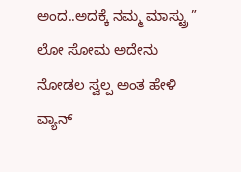ಅಂದ..ಅದಕ್ಕೆ ನಮ್ಮ ಮಾಸ್ಟ್ರು ” ಲೋ ಸೋಮ ಅದೇನು ನೋಡಲ ಸ್ವಲ್ಪ ಅಂತ ಹೇಳಿ ವ್ಯಾನ್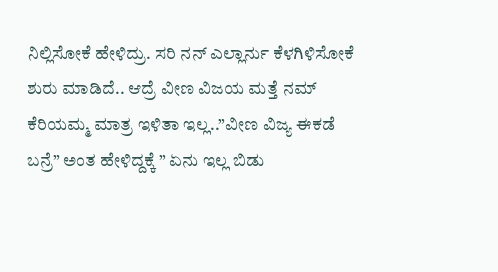ನಿಲ್ಲಿಸೋಕೆ ಹೇಳಿದ್ರು. ಸರಿ ನನ್ ಎಲ್ಲಾರ್ನು ಕೆಳಗಿಳಿಸೋಕೆ ಶುರು ಮಾಡಿದೆ.. ಆದ್ರೆ ವೀಣ ವಿಜಯ ಮತ್ತೆ ನಮ್ ಕೆರಿಯಮ್ಮ ಮಾತ್ರ ಇಳಿತಾ ಇಲ್ಲ..”ವೀಣ ವಿಜ್ಯ ಈಕಡೆ ಬನ್ರೆ” ಅಂತ ಹೇಳಿದ್ದಕ್ಕೆ ” ಏನು ಇಲ್ಲ ಬಿಡು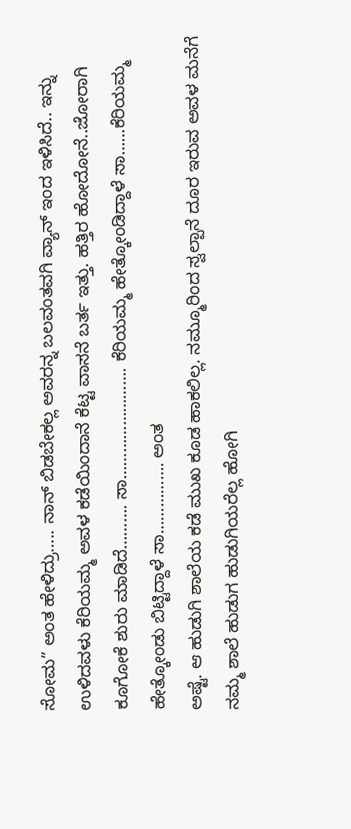ಸೋಮ” ಅಂತ ಹೇಳಿದ್ರು….. ನಾನ್ ಬಿಡಬೇಕಲ್ಲ ಅವರನ್ನ ಬಲವಂತವಗಿ ವ್ಯಾನ್ ಇಂದ ಇಳಿಸಿದೆ.. ಇನ್ನು ಉಳಿದವಳು ಕೆರಿಯಮ್ಮ ಅವಳ ಕಡೆಯಿಂದಾನೆ ಕೆಟ್ಟ ವಾಸನೆ ಬರ್ತ ಇತ್ತು. ಹತ್ತಿರ ಹೋದೋನೆ..ಜೋರಾಗಿ ಕೂಗೋಕೆ ಶುರು ಮಾಡಿದೆ………. ಸಾ……………………. ಕೆರಿಯಮ್ಮ ಹೇತ್ಕೋಂಡಿದ್ದಾಳೆ ಸಾ……ಕೆರಿಯಮ್ಮ ಹೇತ್ಕೋಂಡು ಬಿಟ್ಟಿದ್ದಾಳೆ ಸಾ……………. ಅಂತ
ಅಷ್ಟೆ. ಆ ಹುಡುಗಿ ಶಾಲೆಯ ಕಡೆ ಮುಖ ಕೂಡ ಹಾಕಲಿಲ್ಲ. ನಮ್ಮೂರಿಂದ ಸ್ವಲ್ಪಾನೆ ದೂರ ಇರುವ ಅವಳ ಮನೆಗೆ ನಮ್ಮ ಶಾಲೆ ಹುಡುಗ ಹುಡುಗಿಯರೆಲ್ಲ ಹೋಗಿ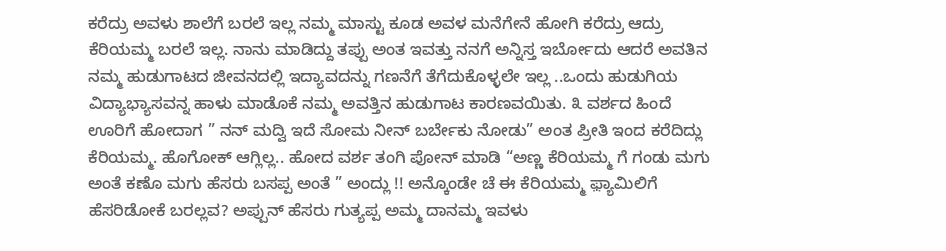ಕರೆದ್ರು ಅವಳು ಶಾಲೆಗೆ ಬರಲೆ ಇಲ್ಲ ನಮ್ಮ ಮಾಸ್ಟು ಕೂಡ ಅವಳ ಮನೆಗೇನೆ ಹೋಗಿ ಕರೆದ್ರು ಆದ್ರು ಕೆರಿಯಮ್ಮ ಬರಲೆ ಇಲ್ಲ. ನಾನು ಮಾಡಿದ್ದು ತಪ್ಪು ಅಂತ ಇವತ್ತು ನನಗೆ ಅನ್ನಿಸ್ತ ಇರ್ಬೋದು ಆದರೆ ಅವತಿನ ನಮ್ಮ ಹುಡುಗಾಟದ ಜೀವನದಲ್ಲಿ ಇದ್ಯಾವದನ್ನು ಗಣನೆಗೆ ತೆಗೆದುಕೊಳ್ಳಲೇ ಇಲ್ಲ ..ಒಂದು ಹುಡುಗಿಯ ವಿದ್ಯಾಭ್ಯಾಸವನ್ನ ಹಾಳು ಮಾಡೊಕೆ ನಮ್ಮ ಅವತ್ತಿನ ಹುಡುಗಾಟ ಕಾರಣವಯಿತು. ೩ ವರ್ಶದ ಹಿಂದೆ ಊರಿಗೆ ಹೋದಾಗ ” ನನ್ ಮದ್ವಿ ಇದೆ ಸೋಮ ನೀನ್ ಬರ್ಬೇಕು ನೋಡು” ಅಂತ ಪ್ರೀತಿ ಇಂದ ಕರೆದಿದ್ಲು ಕೆರಿಯಮ್ಮ. ಹೊಗೋಕ್ ಆಗ್ಲಿಲ್ಲ.. ಹೋದ ವರ್ಶ ತಂಗಿ ಪೋನ್ ಮಾಡಿ “ಅಣ್ಣ ಕೆರಿಯಮ್ಮ ಗೆ ಗಂಡು ಮಗು ಅಂತೆ ಕಣೊ ಮಗು ಹೆಸರು ಬಸಪ್ಪ ಅಂತೆ ” ಅಂದ್ಲು !! ಅನ್ಕೊಂಡೇ ಚೆ ಈ ಕೆರಿಯಮ್ಮ ಫ಼್ಯಾಮಿಲಿಗೆ ಹೆಸರಿಡೋಕೆ ಬರಲ್ಲವ? ಅಪ್ಪುನ್ ಹೆಸರು ಗುತ್ಯಪ್ಪ ಅಮ್ಮ ದಾನಮ್ಮ ಇವಳು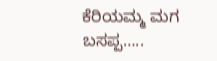ಕೆರಿಯಮ್ಮ ಮಗ ಬಸಪ್ಪ…..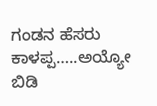ಗಂಡನ ಹೆಸರು ಕಾಳಪ್ಪ…..ಅಯ್ಯೋ ಬಿಡಿ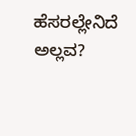ಹೆಸರಲ್ಲೇನಿದೆ ಅಲ್ಲವ?